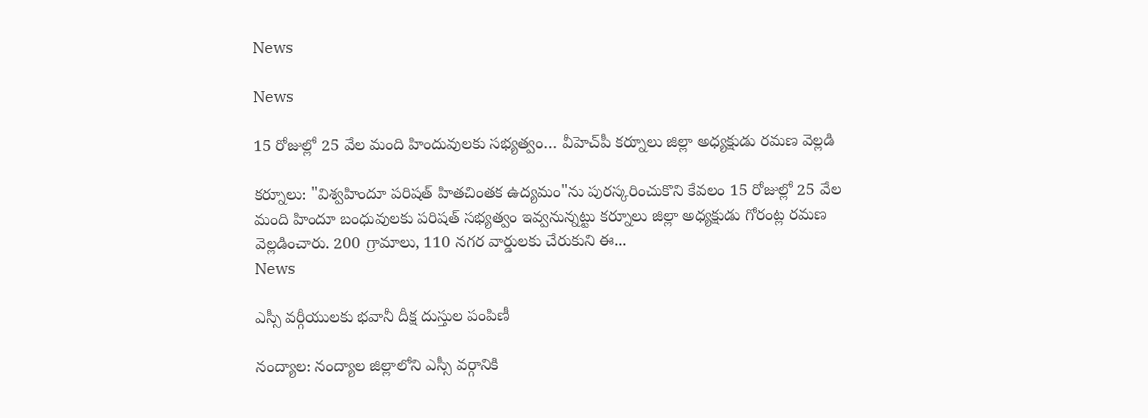News

News

15 రోజుల్లో 25 వేల మంది హిందువులకు సభ్యత్వం… వీహెచ్‌పీ కర్నూలు జిల్లా అధ్యక్షుడు రమణ వెల్లడి

కర్నూలు: "విశ్వహిందూ పరిషత్ హితచింతక ఉద్యమం"ను పురస్కరించుకొని కేవలం 15 రోజుల్లో 25 వేల మంది హిందూ బంధువులకు పరిషత్‌ సభ్యత్వం ఇవ్వనున్నట్టు కర్నూలు జిల్లా అధ్యక్షుడు గోరంట్ల రమణ వెల్లడించారు. 200 గ్రామాలు, 110 నగర వార్డులకు చేరుకుని ఈ...
News

ఎస్సీ వర్గీయులకు భవానీ దీక్ష దుస్తుల పంపిణీ

నంద్యాల: నంద్యాల జిల్లాలోని ఎస్సీ వర్గానికి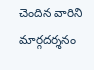చెందిన వారిని మార్గదర్శనం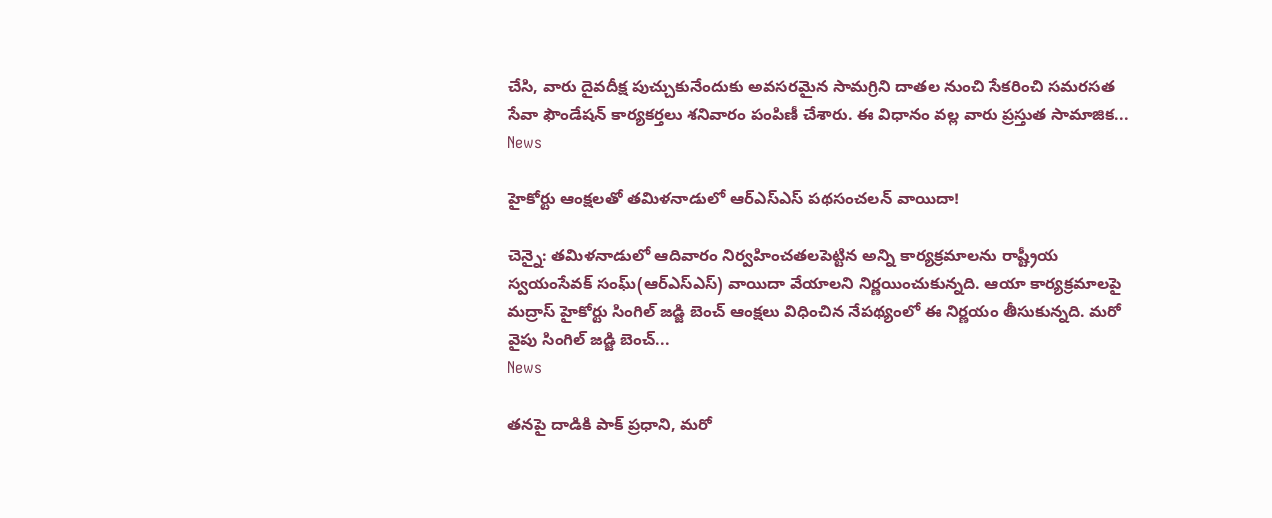చేసి, వారు దైవదీక్ష పుచ్చుకునేందుకు అవసరమైన సామగ్రిని దాతల నుంచి సేకరించి సమరసత సేవా ఫౌండేషన్ కార్యకర్తలు శనివారం పంపిణీ చేశారు. ఈ విధానం వల్ల వారు ప్రస్తుత సామాజిక...
News

హైకోర్టు ఆంక్షలతో తమిళనాడులో ఆర్ఎస్ఎస్ పథసంచలన్‌ వాయిదా!

చెన్నై: తమిళనాడులో ఆదివారం నిర్వహించతలపెట్టిన అన్ని కార్యక్రమాలను రాష్ట్రీయ స్వయంసేవక్‌ సంఘ్‌(ఆర్ఎస్ఎస్) వాయిదా వేయాలని నిర్ణయించుకున్నది. ఆయా కార్యక్రమాలపై మద్రాస్‌ హైకోర్టు సింగిల్‌ జడ్జి బెంచ్‌ ఆంక్షలు విధించిన నేపథ్యంలో ఈ నిర్ణయం తీసుకున్నది. మరో వైపు సింగిల్‌ జడ్జి బెంచ్‌...
News

తనపై దాడికి పాక్ ప్రధాని, మరో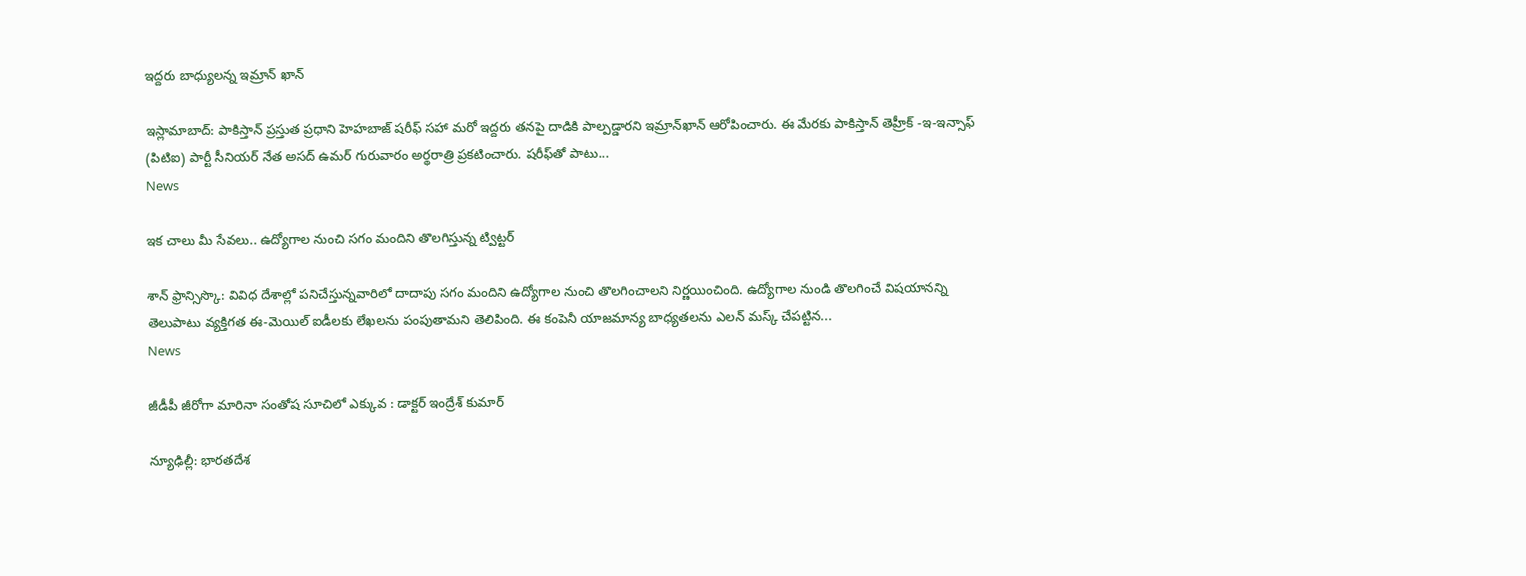ఇద్దరు బాధ్యులన్న ఇమ్రాన్ ఖాన్

ఇస్లామాబాద్‌: పాకిస్తాన్‌ ప్రస్తుత ప్రధాని హెహబాజ్‌ షరీఫ్‌ సహా మరో ఇద్దరు తనపై దాడికి పాల్పడ్డారని ఇమ్రాన్‌ఖాన్‌ ఆరోపించారు. ఈ మేరకు పాకిస్తాన్‌ తెహ్రీక్‌ -ఇ-ఇన్సాఫ్‌ (పిటిఐ) పార్టీ సీనియర్‌ నేత అసద్‌ ఉమర్‌ గురువారం అర్థరాత్రి ప్రకటించారు. షరీఫ్‌తో పాటు...
News

ఇక చాలు మీ సేవలు.. ఉద్యోగాల నుంచి సగం మందిని తొలగిస్తున్న ట్విట్టర్

శాన్ ఫ్రాన్సిస్కొ: వివిధ దేశాల్లో పనిచేస్తున్నవారిలో దాదాపు సగం మందిని ఉద్యోగాల నుంచి తొలగించాలని నిర్ణయించింది. ఉద్యోగాల నుండి తొలగించే విషయానన్ని తెలుపాటు వ్యక్తిగత ఈ-మెయిల్ ఐడీలకు లేఖలను పంపుతామని తెలిపింది. ఈ కంపెనీ యాజమాన్య బాధ్యతలను ఎలన్ మస్క్ చేపట్టిన...
News

జీడీపీ జీరోగా మారినా సంతోష సూచిలో ఎక్కువ : డాక్టర్‌ ఇంద్రేశ్ కుమార్

న్యూఢిల్లీ: భారతదేశ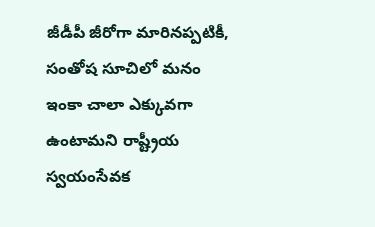జీడీపీ జీరోగా మారినప్పటికీ, సంతోష సూచిలో మనం ఇంకా చాలా ఎక్కువగా ఉంటామని రాష్ట్రీయ స్వయంసేవక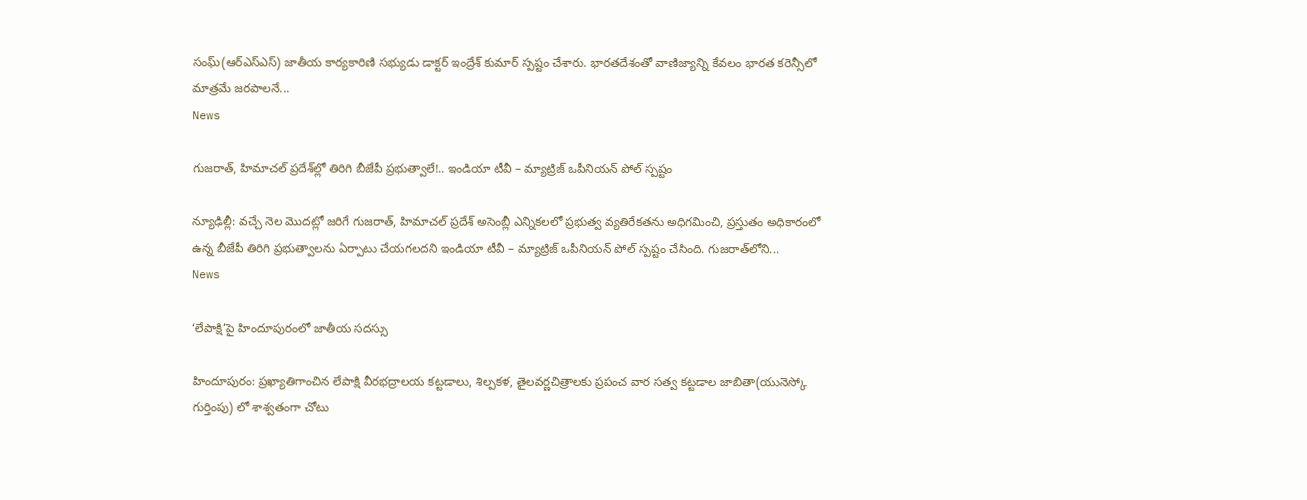సంఘ్(ఆర్ఎస్ఎస్) జాతీయ కార్యకారిణి సభ్యుడు డాక్టర్‌ ఇంద్రేశ్ కుమార్ స్పష్టం చేశారు. భారతదేశంతో వాణిజ్యాన్ని కేవలం భారత కరెన్సీలో మాత్రమే జరపాలనే...
News

గుజరాత్, హిమాచల్ ప్రదేశ్‌ల్లో తిరిగి బీజేపీ ప్రభుత్వాలే!.. ఇండియా టీవీ – మ్యాట్రిజ్ ఒపీనియన్ పోల్ స్పష్టం

న్యూఢిల్లీ: వచ్చే నెల మొదట్లో జరిగే గుజరాత్, హిమాచల్ ప్రదేశ్ అసెంబ్లీ ఎన్నికలలో ప్రభుత్వ వ్యతిరేకతను అధిగమించి, ప్రస్తుతం అధికారంలో ఉన్న బీజేపీ తిరిగి ప్రభుత్వాలను ఏర్పాటు చేయగలదని ఇండియా టీవీ – మ్యాట్రిజ్ ఒపీనియన్ పోల్ స్పష్టం చేసింది. గుజరాత్‌లోని...
News

‘లేపాక్షి’పై హిందూపురంలో జాతీయ సదస్సు

హిందూపురం: ప్రఖ్యాతిగాంచిన లేపాక్షి వీరభద్రాలయ కట్టడాలు, శిల్పకళ, తైలవర్ణచిత్రాలకు ప్రపంచ వార సత్వ కట్టడాల జాబితా(యునెస్కో గుర్తింపు) లో శాశ్వతంగా చోటు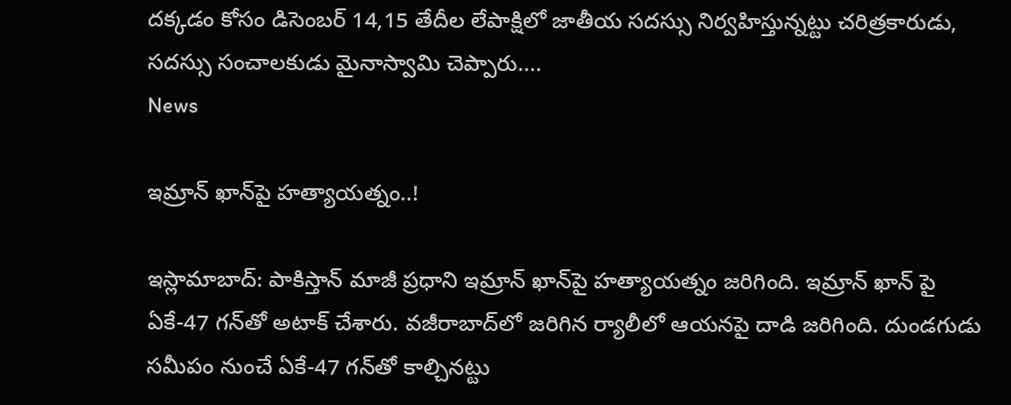దక్కడం కోసం డిసెంబర్ 14,15 తేదీల లేపాక్షిలో జాతీయ సదస్సు నిర్వహిస్తున్నట్టు చరిత్రకారుడు, సదస్సు సంచాలకుడు మైనాస్వామి చెప్పారు....
News

ఇమ్రాన్ ఖాన్‌పై హత్యాయత్నం..!

ఇస్లామాబాద్‌: పాకిస్తాన్‌ మాజీ ప్ర‌ధాని ఇమ్రాన్ ఖాన్‌పై హత్యాయత్నం జరిగింది. ఇమ్రాన్ ఖాన్ పై ఏకే-47 గ‌న్‌తో అటాక్ చేశారు. వ‌జీరాబాద్‌లో జ‌రిగిన ర్యాలీలో ఆయ‌న‌పై దాడి జరిగింది. దుండ‌గుడు స‌మీపం నుంచే ఏకే-47 గ‌న్‌తో కాల్చినట్టు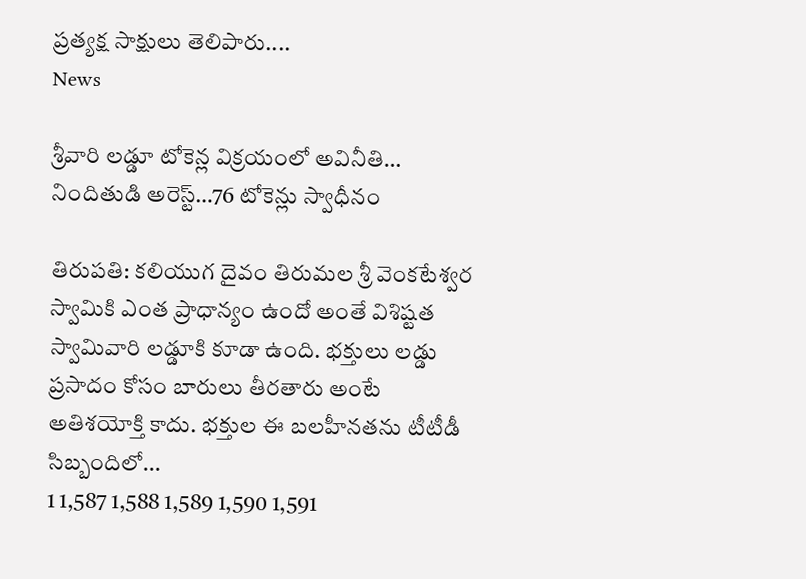ప్ర‌త్య‌క్ష సాక్షులు తెలిపారు....
News

శ్రీవారి లడ్డూ టోకెన్ల విక్రయంలో అవినీతి… నిందితుడి అరెస్ట్…76 టోకెన్లు స్వాధీనం

తిరుపతి: కలియుగ దైవం తిరుమల శ్రీ వెంకటేశ్వర స్వామికి ఎంత ప్రాధాన్యం ఉందో అంతే విశిష్టత స్వామివారి లడ్డూకి కూడా ఉంది. భక్తులు లడ్డు ప్రసాదం కోసం బారులు తీరతారు అంటే అతిశయోక్తి కాదు. భక్తుల ఈ బలహీనతను టీటీడీ సిబ్బందిలో...
1 1,587 1,588 1,589 1,590 1,591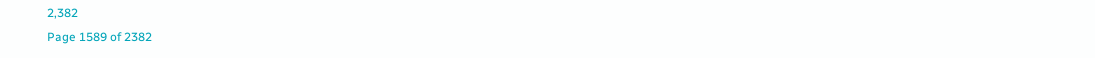2,382
Page 1589 of 2382